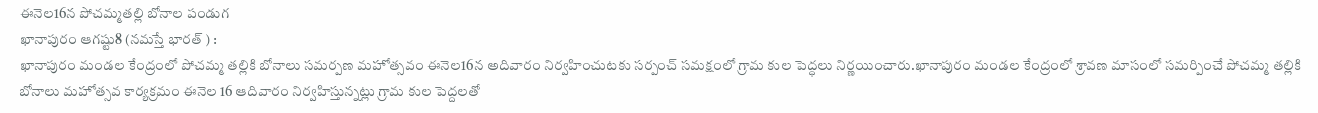ఈనెల16న పోచమ్మతల్లి బోనాల పండుగ
ఖానాపురం ఆగష్టు8 (నమస్తే భారత్ ) :
ఖానాపురం మండల కేంద్రంలో పోచమ్మ తల్లికి బోనాలు సమర్పణ మహోత్సవం ఈనెల16న అదివారం నిర్వహించుటకు సర్పంచ్ సమక్షంలో గ్రామ కుల పెద్ధలు నిర్ణయించారు.ఖానాపురం మండల కేంద్రంలో శ్రావణ మాసంలో సమర్పించే పోచమ్మ తల్లికి బోనాలు మహోత్సవ కార్యక్రమం ఈనెల 16 ఆదివారం నిర్వహిస్తున్నట్లు గ్రామ కుల పెద్దలతో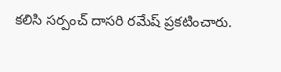కలిసి సర్పంచ్ దాసరి రమేష్ ప్రకటించారు.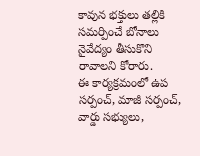కావున భక్తులు తల్లికి సమర్పించే బోనాలు నైవేద్యం తీసుకొని రావాలని కోరారు.
ఈ కార్యక్రమంలో ఉప సర్పంచ్, మాజీ సర్పంచ్, వార్డు సభ్యులు,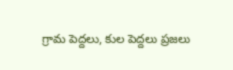గ్రామ పెద్దలు, కుల పెద్దలు ప్రజలు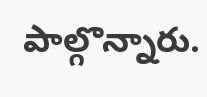పాల్గొన్నారు.